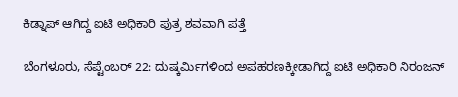ಕಿಡ್ನಾಪ್ ಆಗಿದ್ದ ಐಟಿ ಅಧಿಕಾರಿ ಪುತ್ರ ಶವವಾಗಿ ಪತ್ತೆ

ಬೆಂಗಳೂರು, ಸೆಪ್ಟೆಂಬರ್ 22: ದುಷ್ಕರ್ಮಿಗಳಿಂದ ಅಪಹರಣಕ್ಕೀಡಾಗಿದ್ದ ಐಟಿ ಅಧಿಕಾರಿ ನಿರಂಜನ್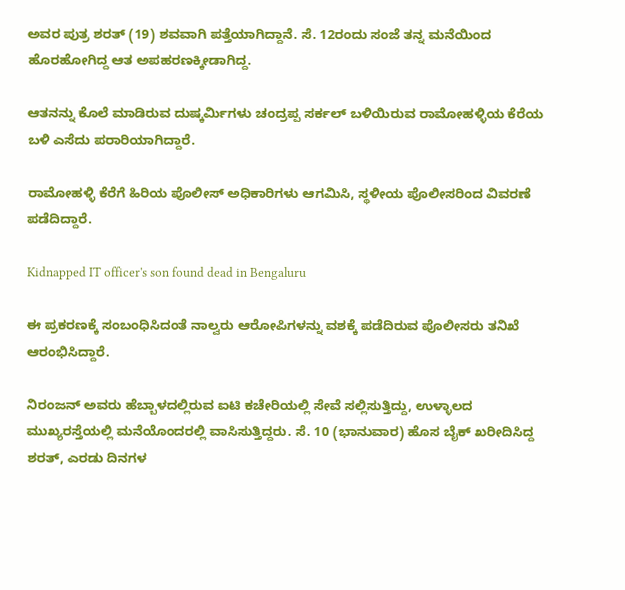ಅವರ ಪುತ್ರ ಶರತ್ (19) ಶವವಾಗಿ ಪತ್ತೆಯಾಗಿದ್ದಾನೆ. ಸೆ. 12ರಂದು ಸಂಜೆ ತನ್ನ ಮನೆಯಿಂದ ಹೊರಹೋಗಿದ್ದ ಆತ ಅಪಹರಣಕ್ಕೀಡಾಗಿದ್ದ.

ಆತನನ್ನು ಕೊಲೆ ಮಾಡಿರುವ ದುಷ್ಕರ್ಮಿಗಳು ಚಂದ್ರಪ್ಪ ಸರ್ಕಲ್ ಬಳಿಯಿರುವ ರಾಮೋಹಳ್ಳಿಯ ಕೆರೆಯ ಬಳಿ ಎಸೆದು ಪರಾರಿಯಾಗಿದ್ದಾರೆ.

ರಾಮೋಹಳ್ಳಿ ಕೆರೆಗೆ ಹಿರಿಯ ಪೊಲೀಸ್ ಅಧಿಕಾರಿಗಳು ಆಗಮಿಸಿ, ಸ್ಥಳೀಯ ಪೊಲೀಸರಿಂದ ವಿವರಣೆ ಪಡೆದಿದ್ದಾರೆ.

Kidnapped IT officer's son found dead in Bengaluru

ಈ ಪ್ರಕರಣಕ್ಕೆ ಸಂಬಂಧಿಸಿದಂತೆ ನಾಲ್ವರು ಆರೋಪಿಗಳನ್ನು ವಶಕ್ಕೆ ಪಡೆದಿರುವ ಪೊಲೀಸರು ತನಿಖೆ ಆರಂಭಿಸಿದ್ದಾರೆ.

ನಿರಂಜನ್ ಅವರು ಹೆಬ್ಬಾಳದಲ್ಲಿರುವ ಐಟಿ ಕಚೇರಿಯಲ್ಲಿ ಸೇವೆ ಸಲ್ಲಿಸುತ್ತಿದ್ದು, ಉಳ್ಳಾಲದ ಮುಖ್ಯರಸ್ತೆಯಲ್ಲಿ ಮನೆಯೊಂದರಲ್ಲಿ ವಾಸಿಸುತ್ತಿದ್ದರು. ಸೆ. 10 (ಭಾನುವಾರ) ಹೊಸ ಬೈಕ್ ಖರೀದಿಸಿದ್ದ ಶರತ್, ಎರಡು ದಿನಗಳ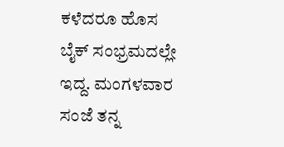ಕಳೆದರೂ ಹೊಸ ಬೈಕ್ ಸಂಭ್ರಮದಲ್ಲೇ ಇದ್ದ. ಮಂಗಳವಾರ ಸಂಜೆ ತನ್ನ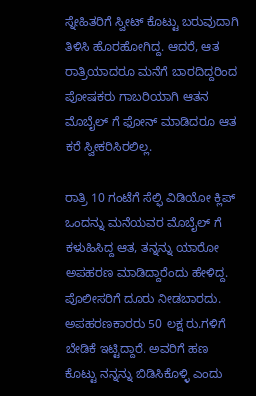ಸ್ನೇಹಿತರಿಗೆ ಸ್ವೀಟ್ ಕೊಟ್ಟು ಬರುವುದಾಗಿ ತಿಳಿಸಿ ಹೊರಹೋಗಿದ್ದ. ಆದರೆ, ಆತ ರಾತ್ರಿಯಾದರೂ ಮನೆಗೆ ಬಾರದಿದ್ದರಿಂದ ಪೋಷಕರು ಗಾಬರಿಯಾಗಿ ಆತನ ಮೊಬೈಲ್ ಗೆ ಫೋನ್ ಮಾಡಿದರೂ ಆತ ಕರೆ ಸ್ವೀಕರಿಸಿರಲಿಲ್ಲ.

ರಾತ್ರಿ 10 ಗಂಟೆಗೆ ಸೆಲ್ಫಿ ವಿಡಿಯೋ ಕ್ಲಿಪ್ ಒಂದನ್ನು ಮನೆಯವರ ಮೊಬೈಲ್ ಗೆ ಕಳುಹಿಸಿದ್ದ ಆತ, ತನ್ನನ್ನು ಯಾರೋ ಅಪಹರಣ ಮಾಡಿದ್ದಾರೆಂದು ಹೇಳಿದ್ದ. ಪೊಲೀಸರಿಗೆ ದೂರು ನೀಡಬಾರದು. ಅಪಹರಣಕಾರರು 50 ಲಕ್ಷ ರು.ಗಳಿಗೆ ಬೇಡಿಕೆ ಇಟ್ಟಿದ್ದಾರೆ. ಅವರಿಗೆ ಹಣ ಕೊಟ್ಟು ನನ್ನನ್ನು ಬಿಡಿಸಿಕೊಳ್ಳಿ ಎಂದು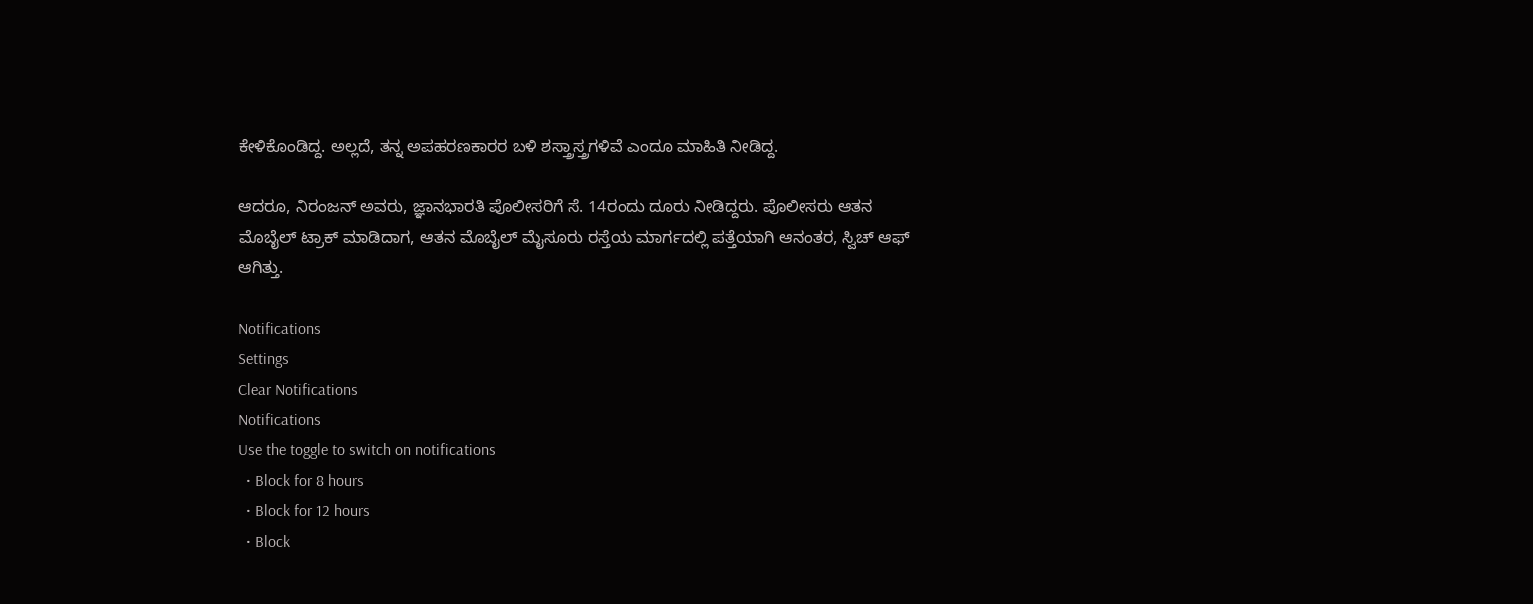ಕೇಳಿಕೊಂಡಿದ್ದ. ಅಲ್ಲದೆ, ತನ್ನ ಅಪಹರಣಕಾರರ ಬಳಿ ಶಸ್ತ್ರಾಸ್ತ್ರಗಳಿವೆ ಎಂದೂ ಮಾಹಿತಿ ನೀಡಿದ್ದ.

ಆದರೂ, ನಿರಂಜನ್ ಅವರು, ಜ್ಞಾನಭಾರತಿ ಪೊಲೀಸರಿಗೆ ಸೆ. 14ರಂದು ದೂರು ನೀಡಿದ್ದರು. ಪೊಲೀಸರು ಆತನ ಮೊಬೈಲ್ ಟ್ರಾಕ್ ಮಾಡಿದಾಗ, ಆತನ ಮೊಬೈಲ್ ಮೈಸೂರು ರಸ್ತೆಯ ಮಾರ್ಗದಲ್ಲಿ ಪತ್ತೆಯಾಗಿ ಆನಂತರ, ಸ್ವಿಚ್ ಆಫ್ ಆಗಿತ್ತು.

Notifications
Settings
Clear Notifications
Notifications
Use the toggle to switch on notifications
  • Block for 8 hours
  • Block for 12 hours
  • Block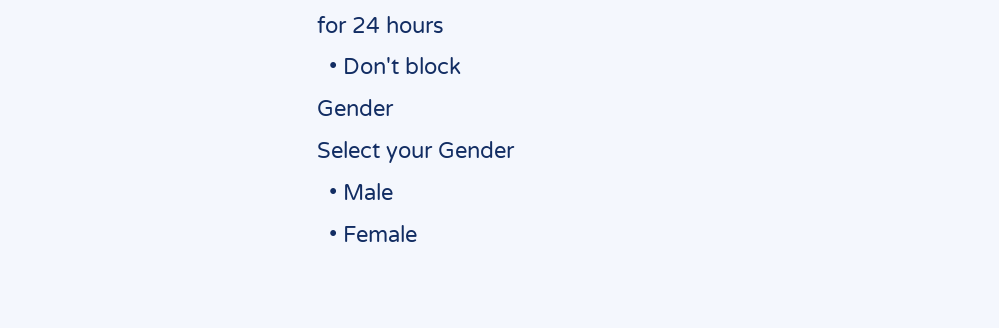for 24 hours
  • Don't block
Gender
Select your Gender
  • Male
  • Female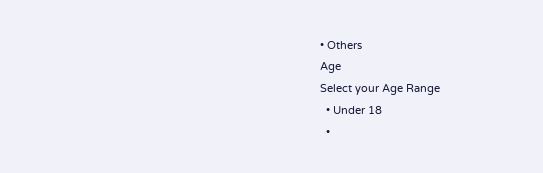• Others
Age
Select your Age Range
  • Under 18
  •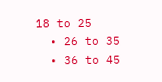18 to 25
  • 26 to 35
  • 36 to 45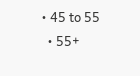• 45 to 55
  • 55+